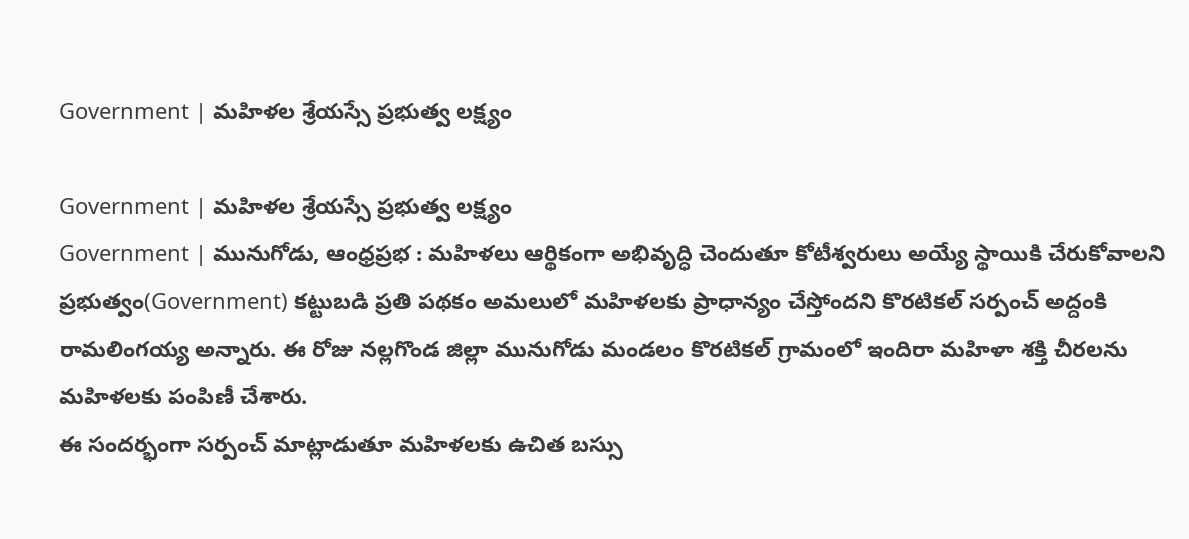Government | మహిళల శ్రేయస్సే ప్రభుత్వ లక్ష్యం

Government | మహిళల శ్రేయస్సే ప్రభుత్వ లక్ష్యం
Government | మునుగోడు, ఆంధ్రప్రభ : మహిళలు ఆర్థికంగా అభివృద్ధి చెందుతూ కోటీశ్వరులు అయ్యే స్థాయికి చేరుకోవాలని ప్రభుత్వం(Government) కట్టుబడి ప్రతి పథకం అమలులో మహిళలకు ప్రాధాన్యం చేస్తోందని కొరటికల్ సర్పంచ్ అద్దంకి రామలింగయ్య అన్నారు. ఈ రోజు నల్లగొండ జిల్లా మునుగోడు మండలం కొరటికల్ గ్రామంలో ఇందిరా మహిళా శక్తి చీరలను మహిళలకు పంపిణీ చేశారు.
ఈ సందర్భంగా సర్పంచ్ మాట్లాడుతూ మహిళలకు ఉచిత బస్సు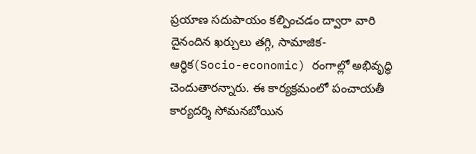ప్రయాణ సదుపాయం కల్పించడం ద్వారా వారి దైనందిన ఖర్చులు తగ్గి, సామాజిక-ఆర్థిక(Socio-economic) రంగాల్లో అభివృద్ధి చెందుతారన్నారు. ఈ కార్యక్రమంలో పంచాయతీ కార్యదర్శి సోమనబోయిన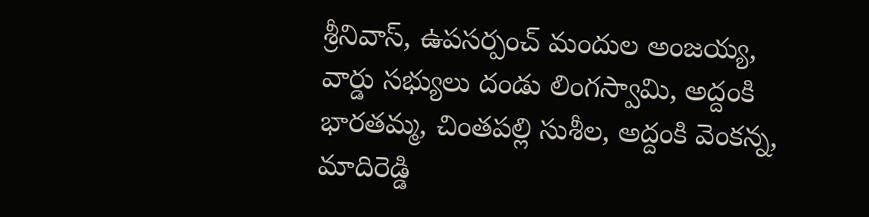శ్రీనివాస్, ఉపసర్పంచ్ మందుల అంజయ్య, వార్డు సభ్యులు దండు లింగస్వామి, అద్దంకి భారతమ్మ, చింతపల్లి సుశీల, అద్దంకి వెంకన్న, మాదిరెడ్డి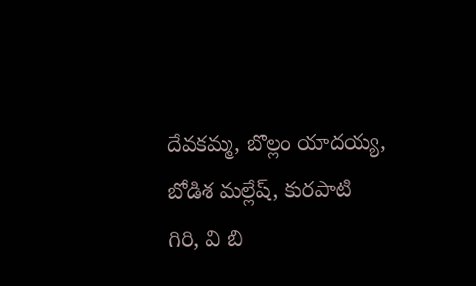దేవకమ్మ, బొల్లం యాదయ్య, బోడిశ మల్లేష్, కురపాటి గిరి, వి బి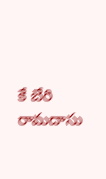కే బేరి రామదాసు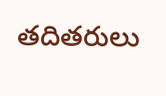తదితరులు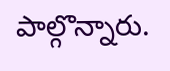పాల్గొన్నారు.